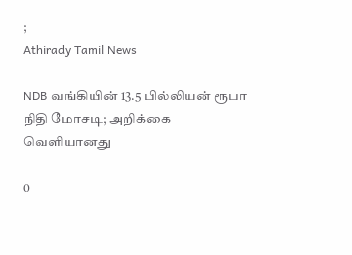;
Athirady Tamil News

NDB வங்கியின் 13.5 பில்லியன் ரூபா நிதி மோசடி; அறிக்கை வெளியானது

0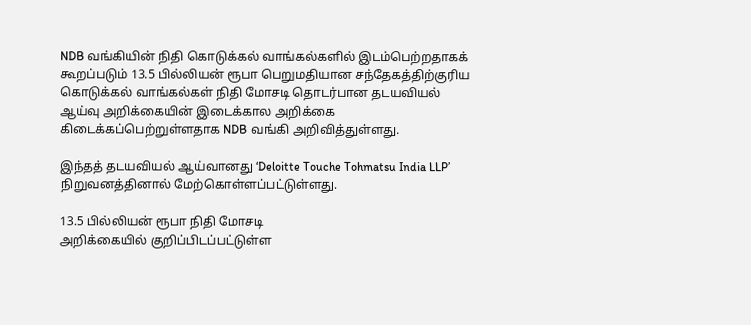NDB வங்கியின் நிதி கொடுக்கல் வாங்கல்களில் இடம்பெற்றதாகக் கூறப்படும் 13.5 பில்லியன் ரூபா பெறுமதியான சந்தேகத்திற்குரிய கொடுக்கல் வாங்கல்கள் நிதி மோசடி தொடர்பான தடயவியல் ஆய்வு அறிக்கையின் இடைக்கால அறிக்கை கிடைக்கப்பெற்றுள்ளதாக NDB வங்கி அறிவித்துள்ளது.

இந்தத் தடயவியல் ஆய்வானது ‘Deloitte Touche Tohmatsu India LLP’ நிறுவனத்தினால் மேற்கொள்ளப்பட்டுள்ளது.

13.5 பில்லியன் ரூபா நிதி மோசடி
அறிக்கையில் குறிப்பிடப்பட்டுள்ள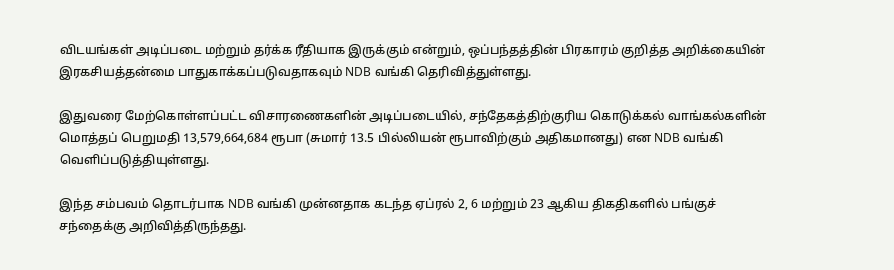விடயங்கள் அடிப்படை மற்றும் தர்க்க ரீதியாக இருக்கும் என்றும், ஒப்பந்தத்தின் பிரகாரம் குறித்த அறிக்கையின் இரகசியத்தன்மை பாதுகாக்கப்படுவதாகவும் NDB வங்கி தெரிவித்துள்ளது.

இதுவரை மேற்கொள்ளப்பட்ட விசாரணைகளின் அடிப்படையில், சந்தேகத்திற்குரிய கொடுக்கல் வாங்கல்களின் மொத்தப் பெறுமதி 13,579,664,684 ரூபா (சுமார் 13.5 பில்லியன் ரூபாவிற்கும் அதிகமானது) என NDB வங்கி வெளிப்படுத்தியுள்ளது.

இந்த சம்பவம் தொடர்பாக NDB வங்கி முன்னதாக கடந்த ஏப்ரல் 2, 6 மற்றும் 23 ஆகிய திகதிகளில் பங்குச் சந்தைக்கு அறிவித்திருந்தது.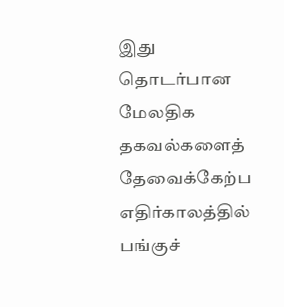இது தொடர்பான மேலதிக தகவல்களைத் தேவைக்கேற்ப எதிர்காலத்தில் பங்குச்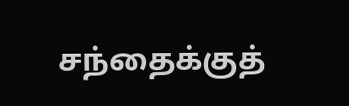சந்தைக்குத்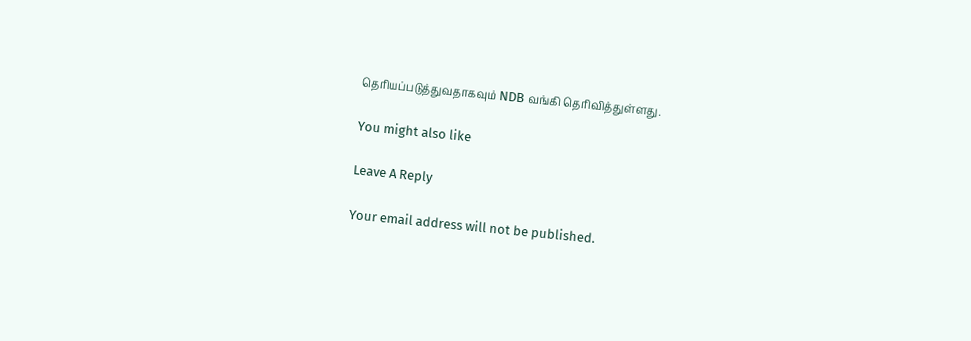தெரியப்படுத்துவதாகவும் NDB வங்கி தெரிவித்துள்ளது.

You might also like

Leave A Reply

Your email address will not be published.